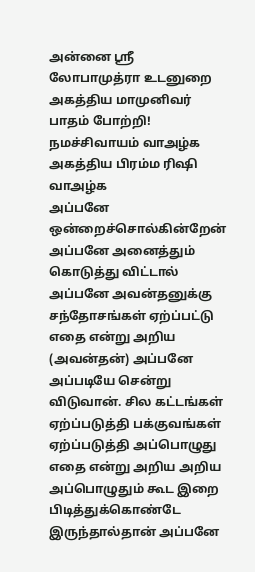அன்னை ஶ்ரீ லோபாமுத்ரா உடனுறை அகத்திய மாமுனிவர் பாதம் போற்றி!
நமச்சிவாயம் வாஅழ்க
அகத்திய பிரம்ம ரிஷி வாஅழ்க
அப்பனே ஒன்றைச்சொல்கின்றேன் அப்பனே அனைத்தும் கொடுத்து விட்டால் அப்பனே அவன்தனுக்கு சந்தோசங்கள் ஏற்ப்பட்டு எதை என்று அறிய (அவன்தன்) அப்பனே அப்படியே சென்று விடுவான். சில கட்டங்கள் ஏற்ப்படுத்தி பக்குவங்கள் ஏற்ப்படுத்தி அப்பொழுது எதை என்று அறிய அறிய அப்பொழுதும் கூட இறை பிடித்துக்கொண்டே இருந்தால்தான் அப்பனே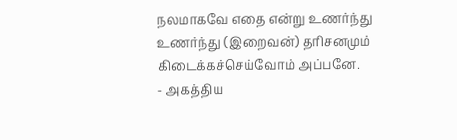நலமாகவே எதை என்று உணர்ந்து உணர்ந்து (இறைவன்) தரிசனமும் கிடைக்கச்செய்வோம் அப்பனே.
- அகத்திய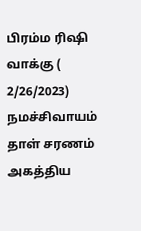பிரம்ம ரிஷி வாக்கு ( 2/26/2023)
நமச்சிவாயம் தாள் சரணம்
அகத்திய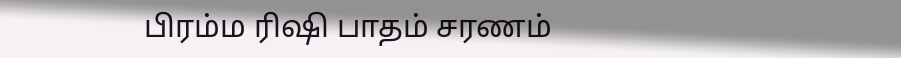பிரம்ம ரிஷி பாதம் சரணம்